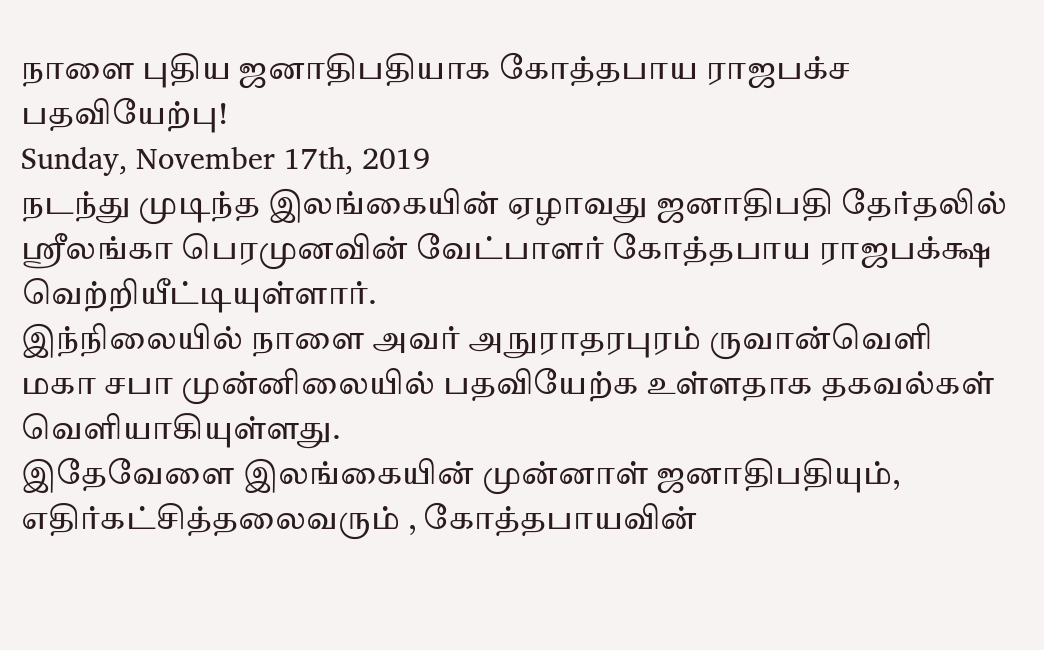நாளை புதிய ஜனாதிபதியாக கோத்தபாய ராஜபக்ச பதவியேற்பு!
Sunday, November 17th, 2019
நடந்து முடிந்த இலங்கையின் ஏழாவது ஜனாதிபதி தேர்தலில் ஶ்ரீலங்கா பெரமுனவின் வேட்பாளர் கோத்தபாய ராஜபக்க்ஷ வெற்றியீட்டியுள்ளார்.
இந்நிலையில் நாளை அவர் அநுராதரபுரம் ருவான்வெளி மகா சபா முன்னிலையில் பதவியேற்க உள்ளதாக தகவல்கள் வெளியாகியுள்ளது.
இதேவேளை இலங்கையின் முன்னாள் ஜனாதிபதியும், எதிர்கட்சித்தலைவரும் , கோத்தபாயவின்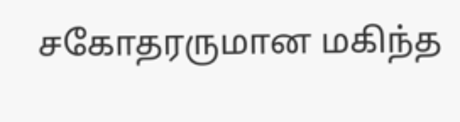சகோதரருமான மகிந்த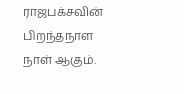ராஜபக்சவின் பிறந்தநாள நாள் ஆகும்.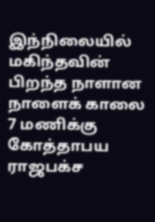இந்நிலையில் மகிந்தவின் பிறந்த நாளான நாளைக் காலை 7 மணிக்கு கோத்தாபய ராஜபக்ச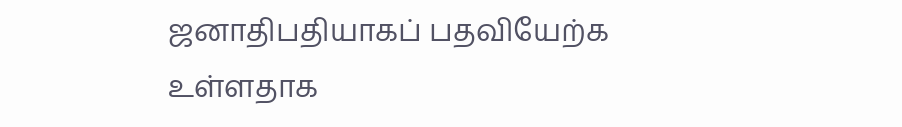ஜனாதிபதியாகப் பதவியேற்க உள்ளதாக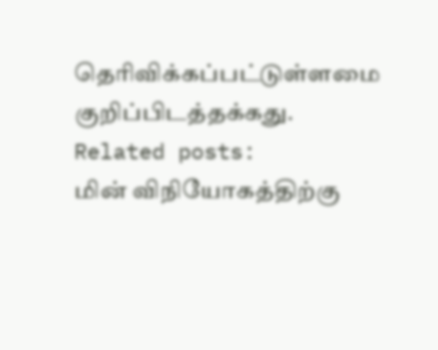தெரிவிக்கப்பட்டுள்ளமை குறிப்பிடத்தக்கது.
Related posts:
மின் விநியோகத்திற்கு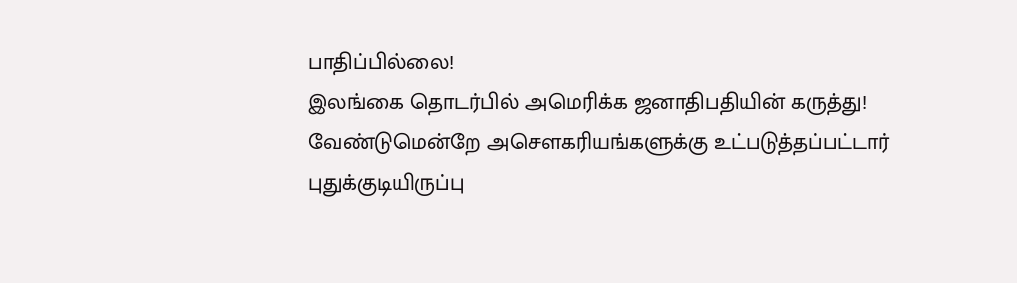பாதிப்பில்லை!
இலங்கை தொடர்பில் அமெரிக்க ஜனாதிபதியின் கருத்து!
வேண்டுமென்றே அசௌகரியங்களுக்கு உட்படுத்தப்பட்டார் புதுக்குடியிருப்பு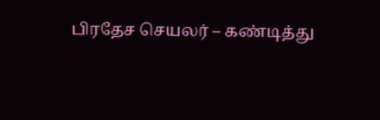பிரதேச செயலர் – கண்டித்து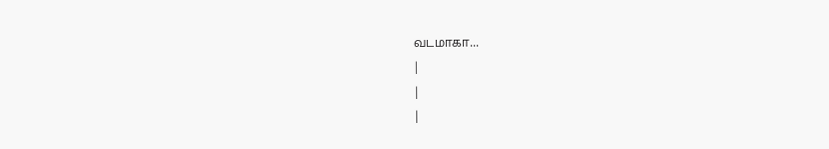வடமாகா...
|
|
|